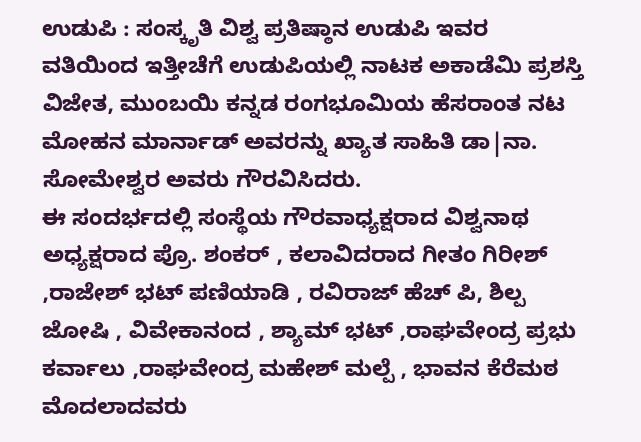ಉಡುಪಿ : ಸಂಸ್ಕೃತಿ ವಿಶ್ವ ಪ್ರತಿಷ್ಠಾನ ಉಡುಪಿ ಇವರ ವತಿಯಿಂದ ಇತ್ತೀಚೆಗೆ ಉಡುಪಿಯಲ್ಲಿ ನಾಟಕ ಅಕಾಡೆಮಿ ಪ್ರಶಸ್ತಿ ವಿಜೇತ, ಮುಂಬಯಿ ಕನ್ನಡ ರಂಗಭೂಮಿಯ ಹೆಸರಾಂತ ನಟ ಮೋಹನ ಮಾರ್ನಾಡ್ ಅವರನ್ನು ಖ್ಯಾತ ಸಾಹಿತಿ ಡಾ|ನಾ. ಸೋಮೇಶ್ವರ ಅವರು ಗೌರವಿಸಿದರು.
ಈ ಸಂದರ್ಭದಲ್ಲಿ ಸಂಸ್ಥೆಯ ಗೌರವಾಧ್ಯಕ್ಷರಾದ ವಿಶ್ವನಾಥ ಅಧ್ಯಕ್ಷರಾದ ಪ್ರೊ. ಶಂಕರ್ , ಕಲಾವಿದರಾದ ಗೀತಂ ಗಿರೀಶ್ ,ರಾಜೇಶ್ ಭಟ್ ಪಣಿಯಾಡಿ , ರವಿರಾಜ್ ಹೆಚ್ ಪಿ, ಶಿಲ್ಪ ಜೋಷಿ , ವಿವೇಕಾನಂದ , ಶ್ಯಾಮ್ ಭಟ್ ,ರಾಘವೇಂದ್ರ ಪ್ರಭು ಕರ್ವಾಲು ,ರಾಘವೇಂದ್ರ ಮಹೇಶ್ ಮಲ್ಪೆ , ಭಾವನ ಕೆರೆಮಠ ಮೊದಲಾದವರು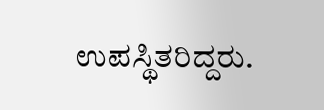ಉಪಸ್ಥಿತರಿದ್ದರು.